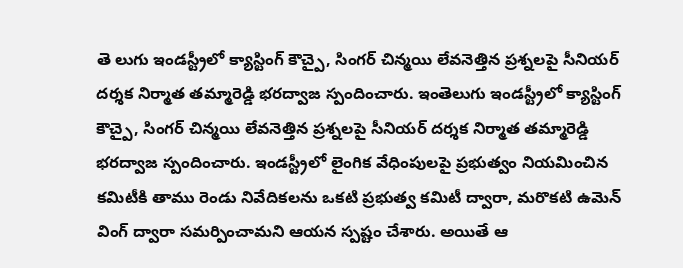తె లుగు ఇండస్ట్రీలో క్యాస్టింగ్ కౌచ్పై, సింగర్ చిన్మయి లేవనెత్తిన ప్రశ్నలపై సీనియర్ దర్శక నిర్మాత తమ్మారెడ్డి భరద్వాజ స్పందించారు. ఇంతెలుగు ఇండస్ట్రీలో క్యాస్టింగ్ కౌచ్పై, సింగర్ చిన్మయి లేవనెత్తిన ప్రశ్నలపై సీనియర్ దర్శక నిర్మాత తమ్మారెడ్డి భరద్వాజ స్పందించారు. ఇండస్ట్రీలో లైంగిక వేధింపులపై ప్రభుత్వం నియమించిన కమిటీకి తాము రెండు నివేదికలను ఒకటి ప్రభుత్వ కమిటీ ద్వారా, మరొకటి ఉమెన్ వింగ్ ద్వారా సమర్పించామని ఆయన స్పష్టం చేశారు. అయితే ఆ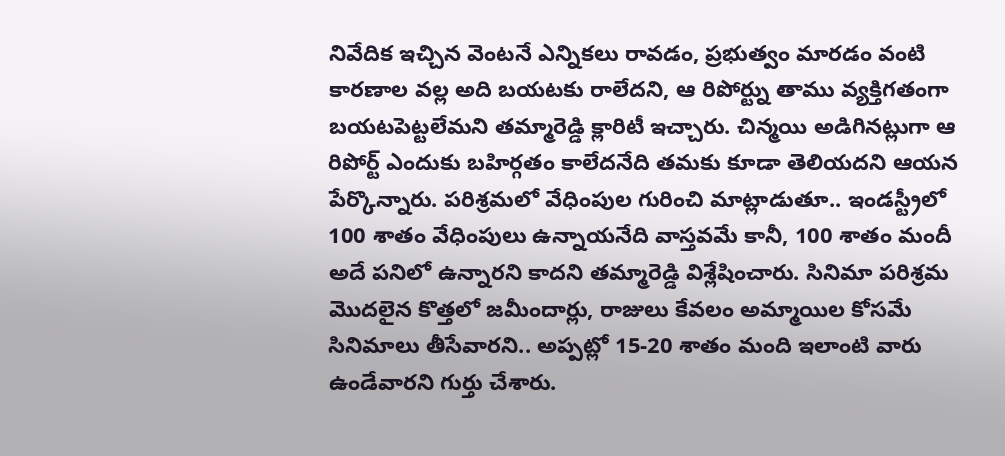నివేదిక ఇచ్చిన వెంటనే ఎన్నికలు రావడం, ప్రభుత్వం మారడం వంటి కారణాల వల్ల అది బయటకు రాలేదని, ఆ రిపోర్ట్ను తాము వ్యక్తిగతంగా బయటపెట్టలేమని తమ్మారెడ్డి క్లారిటీ ఇచ్చారు. చిన్మయి అడిగినట్లుగా ఆ రిపోర్ట్ ఎందుకు బహిర్గతం కాలేదనేది తమకు కూడా తెలియదని ఆయన పేర్కొన్నారు. పరిశ్రమలో వేధింపుల గురించి మాట్లాడుతూ.. ఇండస్ట్రీలో 100 శాతం వేధింపులు ఉన్నాయనేది వాస్తవమే కానీ, 100 శాతం మందీ అదే పనిలో ఉన్నారని కాదని తమ్మారెడ్డి విశ్లేషించారు. సినిమా పరిశ్రమ మొదలైన కొత్తలో జమీందార్లు, రాజులు కేవలం అమ్మాయిల కోసమే సినిమాలు తీసేవారని.. అప్పట్లో 15-20 శాతం మంది ఇలాంటి వారు ఉండేవారని గుర్తు చేశారు.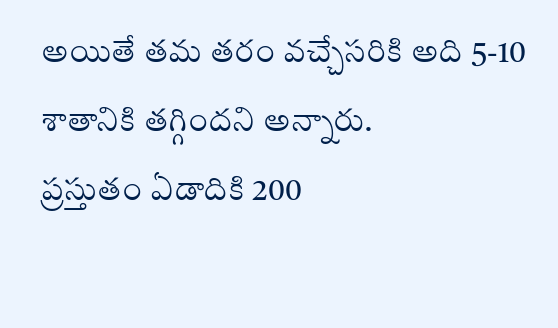అయితే తమ తరం వచ్చేసరికి అది 5-10 శాతానికి తగ్గిందని అన్నారు.
ప్రస్తుతం ఏడాదికి 200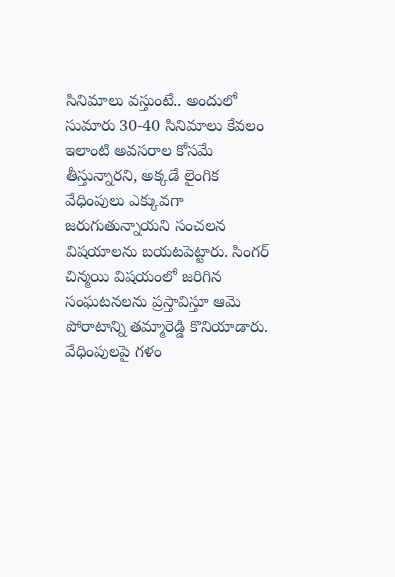సినిమాలు వస్తుంటే.. అందులో సుమారు 30-40 సినిమాలు కేవలం ఇలాంటి అవసరాల కోసమే తీస్తున్నారని, అక్కడే లైంగిక వేధింపులు ఎక్కువగా జరుగుతున్నాయని సంచలన విషయాలను బయటపెట్టారు. సింగర్ చిన్మయి విషయంలో జరిగిన సంఘటనలను ప్రస్తావిస్తూ ఆమె పోరాటాన్ని తమ్మారెడ్డి కొనియాడారు. వేధింపులపై గళం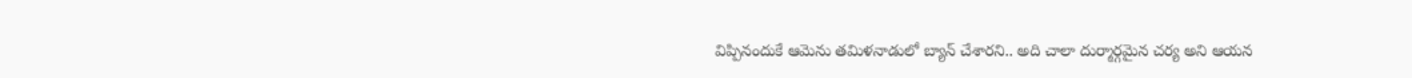విప్పినందుకే ఆమెను తమిళనాడులో బ్యాన్ చేశారని.. అది చాలా దుర్మార్గమైన చర్య అని ఆయన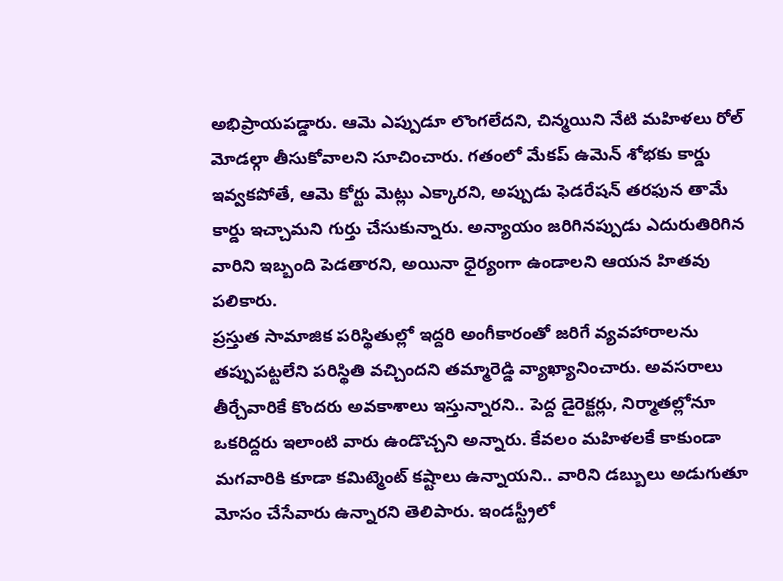అభిప్రాయపడ్డారు. ఆమె ఎప్పుడూ లొంగలేదని, చిన్మయిని నేటి మహిళలు రోల్ మోడల్గా తీసుకోవాలని సూచించారు. గతంలో మేకప్ ఉమెన్ శోభకు కార్డు ఇవ్వకపోతే, ఆమె కోర్టు మెట్లు ఎక్కారని, అప్పుడు ఫెడరేషన్ తరఫున తామే కార్డు ఇచ్చామని గుర్తు చేసుకున్నారు. అన్యాయం జరిగినప్పుడు ఎదురుతిరిగిన వారిని ఇబ్బంది పెడతారని, అయినా ధైర్యంగా ఉండాలని ఆయన హితవు పలికారు.
ప్రస్తుత సామాజిక పరిస్థితుల్లో ఇద్దరి అంగీకారంతో జరిగే వ్యవహారాలను తప్పుపట్టలేని పరిస్థితి వచ్చిందని తమ్మారెడ్డి వ్యాఖ్యానించారు. అవసరాలు తీర్చేవారికే కొందరు అవకాశాలు ఇస్తున్నారని.. పెద్ద డైరెక్టర్లు, నిర్మాతల్లోనూ ఒకరిద్దరు ఇలాంటి వారు ఉండొచ్చని అన్నారు. కేవలం మహిళలకే కాకుండా మగవారికి కూడా కమిట్మెంట్ కష్టాలు ఉన్నాయని.. వారిని డబ్బులు అడుగుతూ మోసం చేసేవారు ఉన్నారని తెలిపారు. ఇండస్ట్రీలో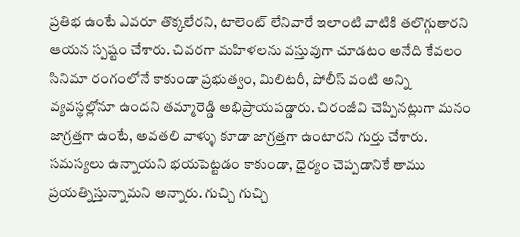ప్రతిభ ఉంటే ఎవరూ తొక్కలేరని, టాలెంట్ లేనివారే ఇలాంటి వాటికి తలొగ్గుతారని ఆయన స్పష్టం చేశారు. చివరగా మహిళలను వస్తువుగా చూడటం అనేది కేవలం సినిమా రంగంలోనే కాకుండా ప్రభుత్వం, మిలిటరీ, పోలీస్ వంటి అన్ని వ్యవస్థల్లోనూ ఉందని తమ్మారెడ్డి అభిప్రాయపడ్డారు. చిరంజీవి చెప్పినట్లుగా మనం జాగ్రత్తగా ఉంటే, అవతలి వాళ్ళు కూడా జాగ్రత్తగా ఉంటారని గుర్తు చేశారు. సమస్యలు ఉన్నాయని భయపెట్టడం కాకుండా, ధైర్యం చెప్పడానికే తాము ప్రయత్నిస్తున్నామని అన్నారు. గుచ్చి గుచ్చి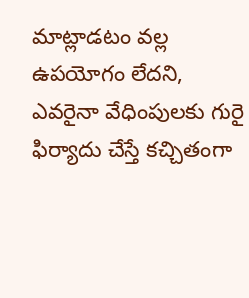మాట్లాడటం వల్ల ఉపయోగం లేదని, ఎవరైనా వేధింపులకు గురై ఫిర్యాదు చేస్తే కచ్చితంగా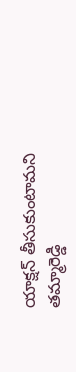యాక్షన్ తీసుకుంటామని తమ్మారెడ్డి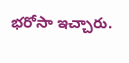భరోసా ఇచ్చారు.